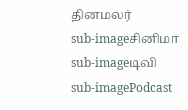தினமலர்
sub-imageசினிமா
sub-imageடிவி
sub-imagePodcast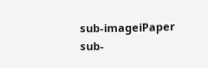sub-imageiPaper
sub-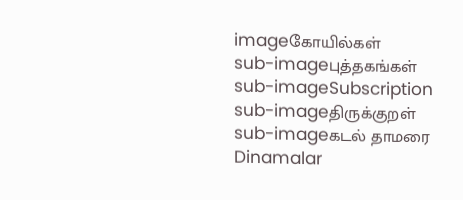imageகோயில்கள்
sub-imageபுத்தகங்கள்
sub-imageSubscription
sub-imageதிருக்குறள்
sub-imageகடல் தாமரை
Dinamalar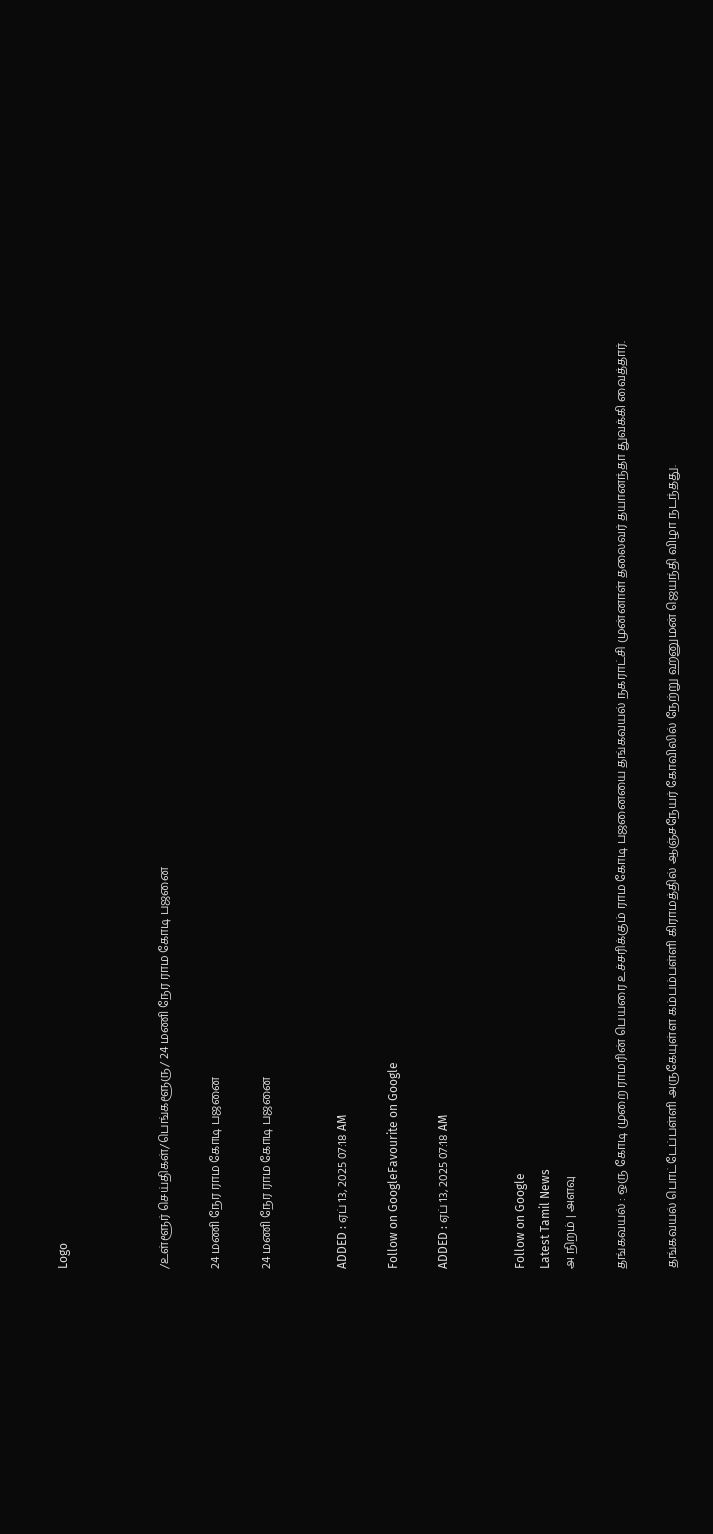Logo



/உள்ளூர் செய்திகள்/பெங்களூரு/ 24 மணி நேர ராம கோடி பஜனை

24 மணி நேர ராம கோடி பஜனை

24 மணி நேர ராம கோடி பஜனை


ADDED : ஏப் 13, 2025 07:18 AM

Follow on GoogleFavourite on Google

ADDED : ஏப் 13, 2025 07:18 AM


Follow on Google
Latest Tamil News
அ நிறம் | அளவு

தங்கவயல் : ஒரு கோடி முறை ராமரின் பெயரை உச்சரிக்கும் ராம கோடி பஜனையை தங்கவயல் நகராட்சி முன்னாள் தலைவர் தயானந்தா துவக்கி வைத்தார்.

தங்கவயல் பொட்டேப்பள்ளி அருகேயுள்ள கம்பம்பள்ளி கிராமத்தில் ஆஞ்சநேயர் கோவிலில் நேற்று ஹனுமன் ஜெயந்தி விழா நடந்தது.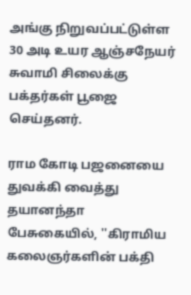அங்கு நிறுவப்பட்டுள்ள 30 அடி உயர ஆஞ்சநேயர் சுவாமி சிலைக்கு பக்தர்கள் பூஜை செய்தனர்.

ராம கோடி பஜனையை துவக்கி வைத்து தயானந்தா பேசுகையில், ''கிராமிய கலைஞர்களின் பக்தி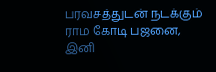பரவசத்துடன் நடக்கும் ராம கோடி பஜனை, இனி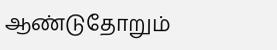ஆண்டுதோறும்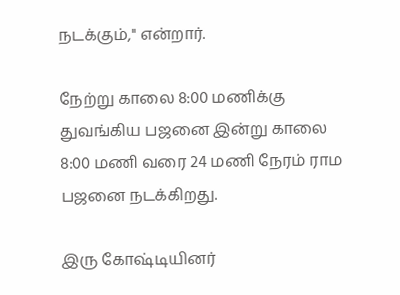நடக்கும்,'' என்றார்.

நேற்று காலை 8:00 மணிக்கு துவங்கிய பஜனை இன்று காலை 8:00 மணி வரை 24 மணி நேரம் ராம பஜனை நடக்கிறது.

இரு கோஷ்டியினர்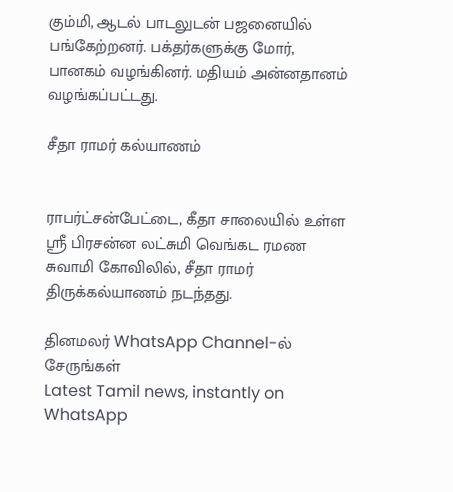கும்மி, ஆடல் பாடலுடன் பஜனையில் பங்கேற்றனர். பக்தர்களுக்கு மோர், பானகம் வழங்கினர். மதியம் அன்னதானம் வழங்கப்பட்டது.

சீதா ராமர் கல்யாணம்


ராபர்ட்சன்பேட்டை, கீதா சாலையில் உள்ள ஸ்ரீ பிரசன்ன லட்சுமி வெங்கட ரமண சுவாமி கோவிலில், சீதா ராமர் திருக்கல்யாணம் நடந்தது.

தினமலர் WhatsApp Channel-ல் சேருங்கள்
Latest Tamil news, instantly on WhatsApp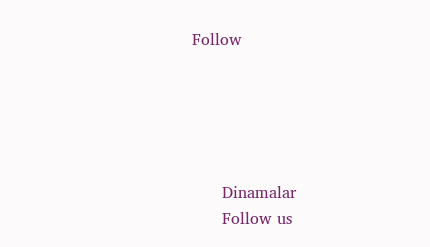Follow





      Dinamalar
      Follow us